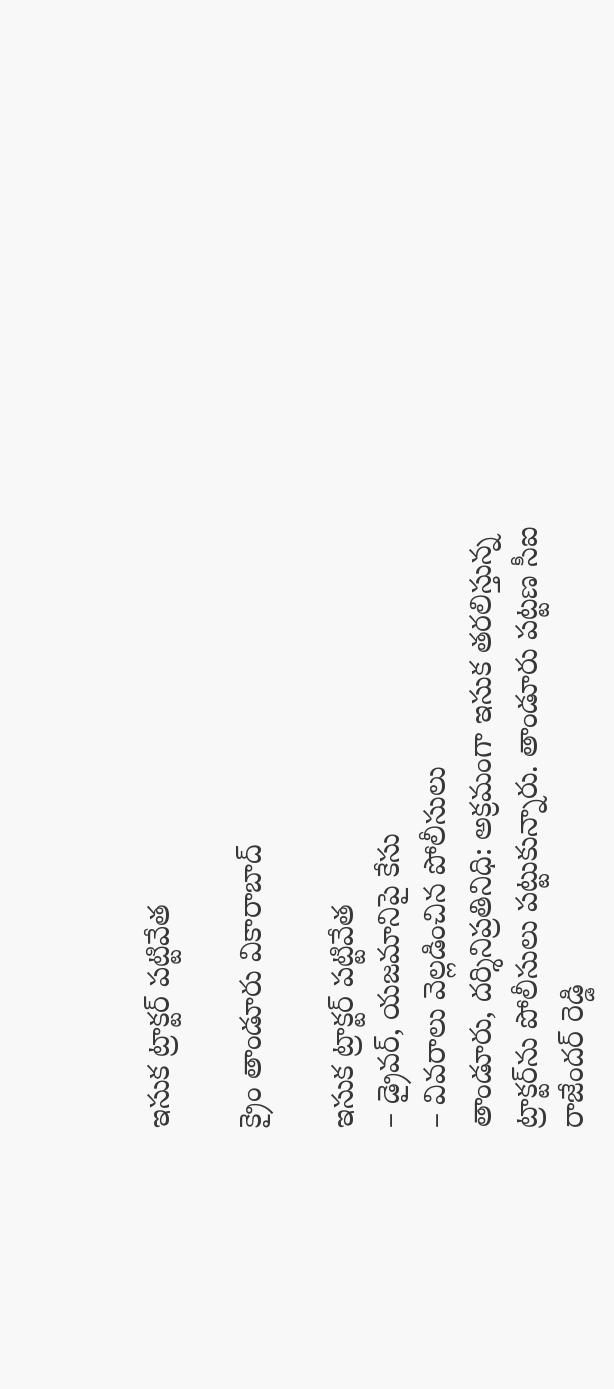ఇసుక ట్రాక్టర్ పట్టివేత

క్రైం తాండూరు వికారాబాద్

ఇసుక ట్రాక్టర్ పట్టివేత
– డ్రైవర్, యజమానిపై కేసు
– వివరాలు వెల్లడించిన పోలీసులు
తాండూరు, దర్శినిప్రతినిధి: అక్రమంగా ఇసుక తరలిస్తున్న ట్రాక్టర్‌ను పోలీసులు పట్టుకున్నారు. తాండూరు పట్టణ సీఐ రాజేందర్ రెడ్డి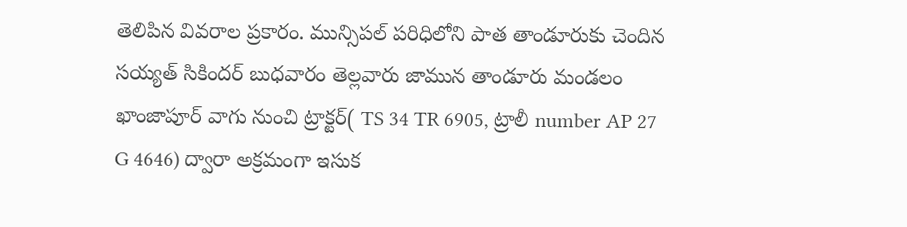తెలిపిన వివరాల ప్రకారం. మున్సిపల్ పరిధిలోని పాత తాండూరుకు చెందిన సయ్యత్ సికిందర్ బుధవారం తెల్లవారు జామున తాండూరు మండలం ఖాంజాపూర్ వాగు నుంచి ట్రాక్టర్( TS 34 TR 6905, ట్రాలీ number AP 27 G 4646) ద్వారా అక్రమంగా ఇసుక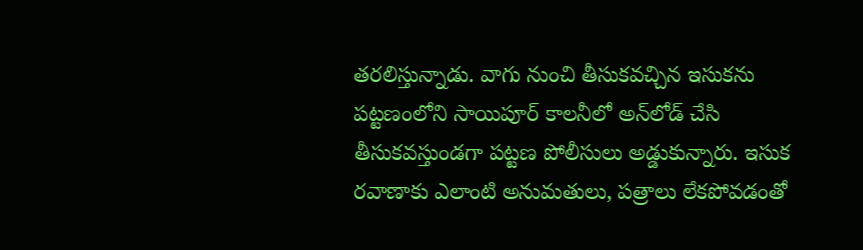తరలిస్తున్నాడు. వాగు నుంచి తీసుకవచ్చిన ఇసుకను పట్టణంలోని సాయిపూర్ కాలనీలో అన్‌లోడ్‌ చేసి తీసుకవస్తుండగా పట్టణ పోలీసులు అడ్డుకున్నారు. ఇసుక రవాణాకు ఎలాంటి అనుమతులు, పత్రాలు లేకపోవడంతో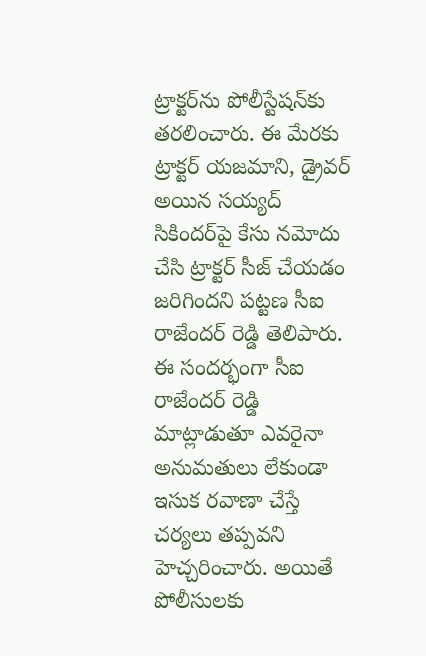ట్రాక్టర్‌ను పోలీస్టేషన్‌కు తరలించారు. ఈ మేరకు ట్రాక్టర్ యజమాని, డ్రైవర్‌ అయిన సయ్యద్ సికిందర్‌పై కేసు నమోదు చేసి ట్రాక్టర్ సీజ్ చేయడం జరిగిందని పట్టణ సీఐ రాజేందర్ రెడ్డి తెలిపారు. ఈ సందర్భంగా సీఐ రాజేందర్ రెడ్డి మాట్లాడుతూ ఎవరైనా అనుమతులు లేకుండా ఇసుక రవాణా చేస్తే చర్యలు తప్పవని హెచ్చరించారు. అయితే పోలీసులకు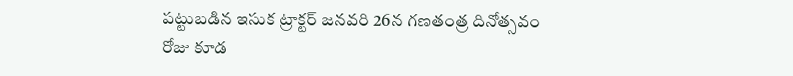పట్టుబడిన ఇసుక ట్రాక్టర్ జనవరి 26న గణతంత్ర దినోత్సవం రోజు కూడ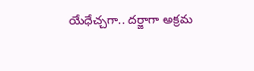యేధేచ్చగా.. దర్జాగా అక్రమ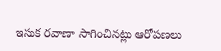ఇసుక రవాణా సాగించినట్లు ఆరోపణలు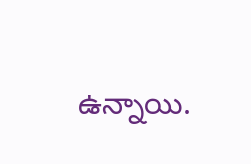ఉన్నాయి.